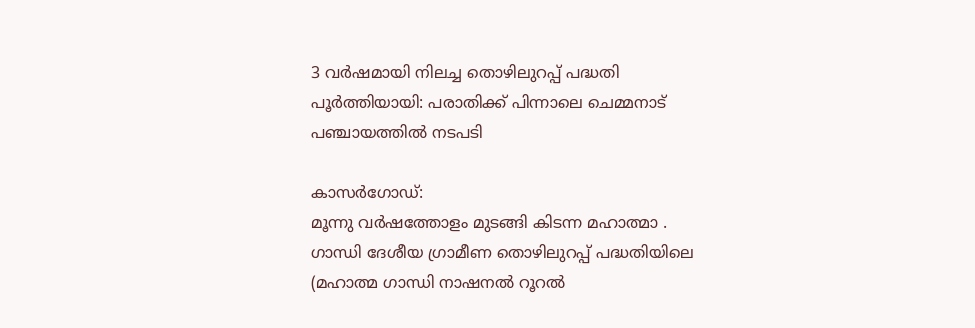3 വര്‍ഷമായി നിലച്ച തൊഴിലുറപ്പ് പദ്ധതി പൂര്‍ത്തിയായി: പരാതിക്ക് പിന്നാലെ ചെമ്മനാട് പഞ്ചായത്തില്‍ നടപടി

കാസര്‍ഗോഡ്:
മൂന്നു വര്‍ഷത്തോളം മുടങ്ങി കിടന്ന മഹാത്മാ . ഗാന്ധി ദേശീയ ഗ്രാമീണ തൊഴിലുറപ്പ് പദ്ധതിയിലെ (മഹാത്മ ഗാന്ധി നാഷനല്‍ റൂറല്‍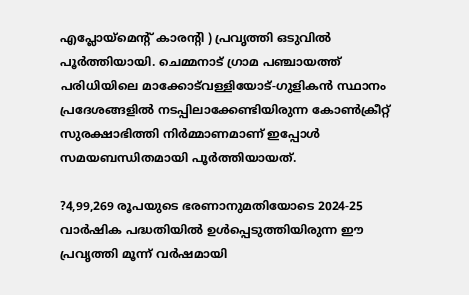എപ്ലോയ്‌മെന്റ് കാരന്റി ) പ്രവൃത്തി ഒടുവില്‍ പൂര്‍ത്തിയായി. ചെമ്മനാട് ഗ്രാമ പഞ്ചായത്ത് പരിധിയിലെ മാക്കോട്‌വള്ളിയോട്-ഗുളികന്‍ സ്ഥാനം പ്രദേശങ്ങളില്‍ നടപ്പിലാക്കേണ്ടിയിരുന്ന കോണ്‍ക്രീറ്റ് സുരക്ഷാഭിത്തി നിര്‍മ്മാണമാണ് ഇപ്പോള്‍ സമയബന്ധിതമായി പൂര്‍ത്തിയായത്.

?4,99,269 രൂപയുടെ ഭരണാനുമതിയോടെ 2024-25 വാര്‍ഷിക പദ്ധതിയില്‍ ഉള്‍പ്പെടുത്തിയിരുന്ന ഈ പ്രവൃത്തി മൂന്ന് വര്‍ഷമായി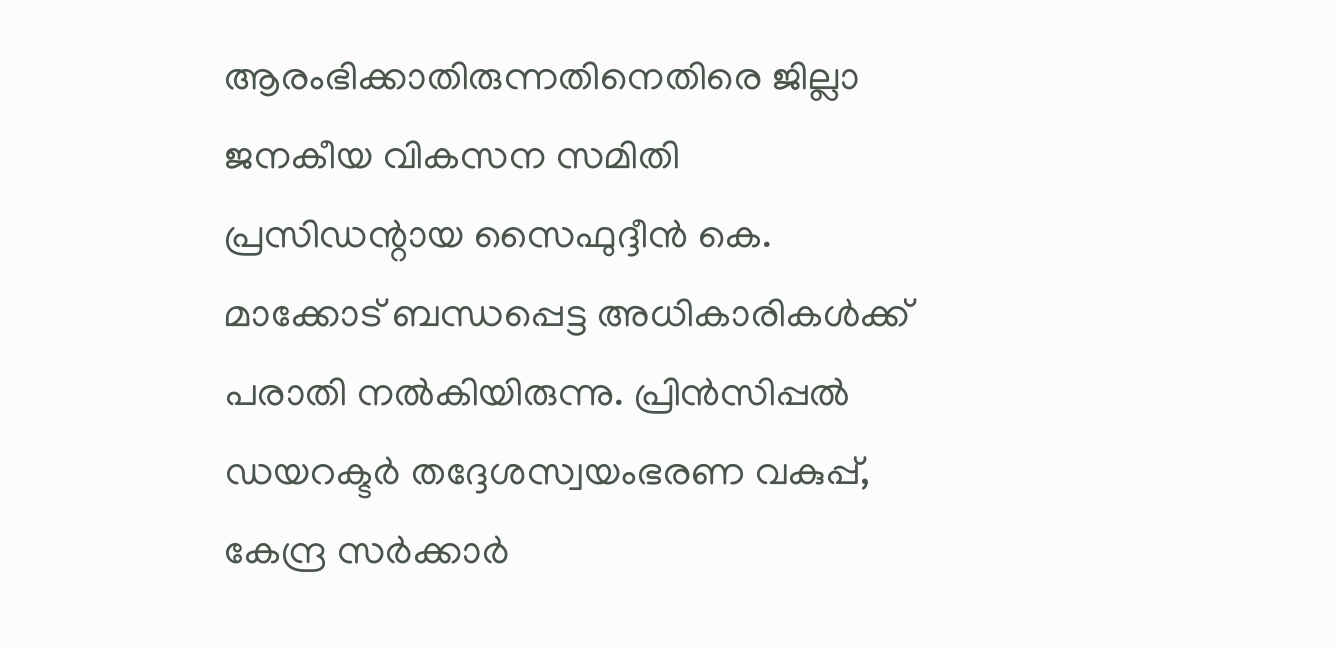ആരംഭിക്കാതിരുന്നതിനെതിരെ ജില്ലാ ജനകീയ വികസന സമിതി പ്രസിഡന്റായ സൈഫുദ്ദീന്‍ കെ. മാക്കോട് ബന്ധപ്പെട്ട അധികാരികള്‍ക്ക് പരാതി നല്‍കിയിരുന്നു. പ്രിന്‍സിപ്പല്‍ ഡയറക്ടര്‍ തദ്ദേശസ്വയംഭരണ വകുപ്പ്, കേന്ദ്ര സര്‍ക്കാര്‍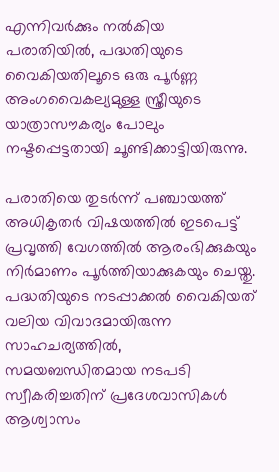എന്നിവര്‍ക്കും നല്‍കിയ പരാതിയില്‍, പദ്ധതിയുടെ വൈകിയതിലൂടെ ഒരു പൂര്‍ണ്ണ അംഗവൈകല്യമുള്ള സ്ത്രീയുടെ യാത്രാസൗകര്യം പോലും നഷ്ടപ്പെട്ടതായി ചൂണ്ടിക്കാട്ടിയിരുന്നു.

പരാതിയെ തുടര്‍ന്ന് പഞ്ചായത്ത് അധികൃതര്‍ വിഷയത്തില്‍ ഇടപെട്ട് പ്രവൃത്തി വേഗത്തില്‍ ആരംഭിക്കുകയും നിര്‍മാണം പൂര്‍ത്തിയാക്കുകയും ചെയ്തു. പദ്ധതിയുടെ നടപ്പാക്കല്‍ വൈകിയത് വലിയ വിവാദമായിരുന്ന സാഹചര്യത്തില്‍, സമയബന്ധിതമായ നടപടി സ്വീകരിച്ചതിന് പ്രദേശവാസികള്‍ ആശ്വാസം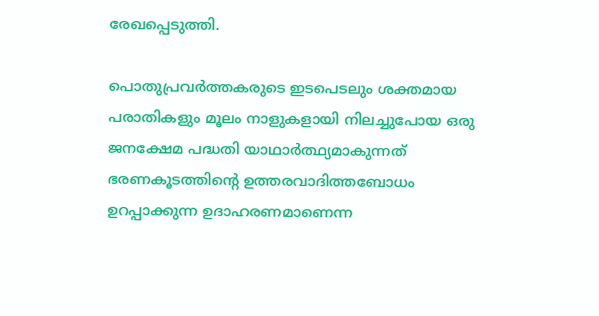രേഖപ്പെടുത്തി.

പൊതുപ്രവര്‍ത്തകരുടെ ഇടപെടലും ശക്തമായ പരാതികളും മൂലം നാളുകളായി നിലച്ചുപോയ ഒരു ജനക്ഷേമ പദ്ധതി യാഥാര്‍ത്ഥ്യമാകുന്നത് ഭരണകൂടത്തിന്റെ ഉത്തരവാദിത്തബോധം ഉറപ്പാക്കുന്ന ഉദാഹരണമാണെന്ന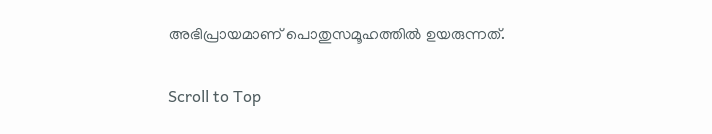അഭിപ്രായമാണ് പൊതുസമൂഹത്തില്‍ ഉയരുന്നത്.

Scroll to Top